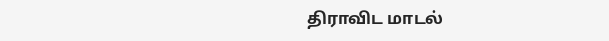திராவிட மாடல்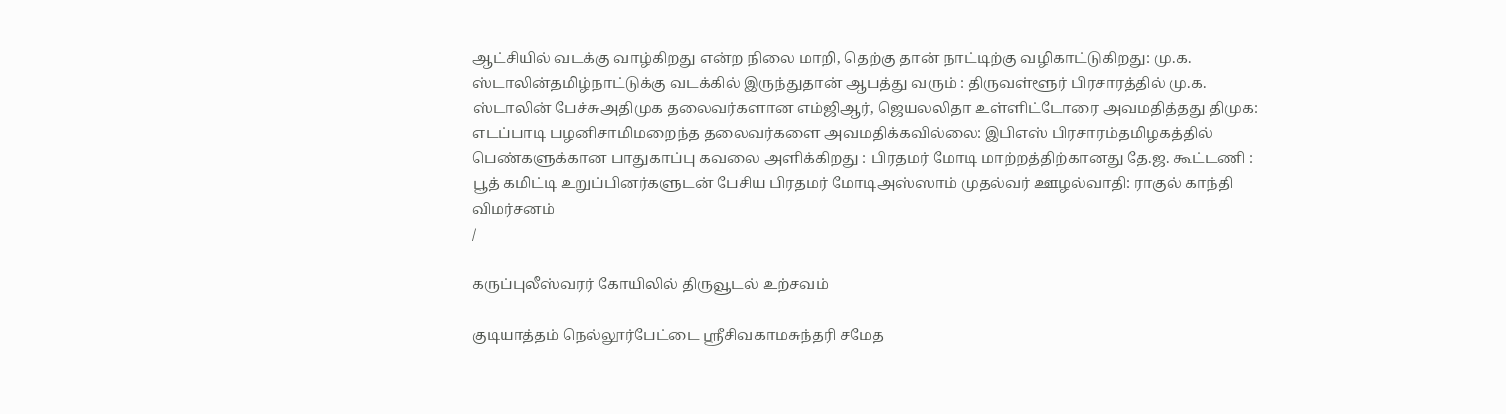ஆட்சியில் வடக்கு வாழ்கிறது என்ற நிலை மாறி, தெற்கு தான் நாட்டிற்கு வழிகாட்டுகிறது: மு.க. ஸ்டாலின்தமிழ்நாட்டுக்கு வடக்கில் இருந்துதான் ஆபத்து வரும் : திருவள்ளூர் பிரசாரத்தில் மு.க. ஸ்டாலின் பேச்சுஅதிமுக தலைவர்களான எம்ஜிஆர், ஜெயலலிதா உள்ளிட்டோரை அவமதித்தது திமுக: எடப்பாடி பழனிசாமிமறைந்த தலைவர்களை அவமதிக்கவில்லை: இபிஎஸ் பிரசாரம்தமிழகத்தில் பெண்களுக்கான பாதுகாப்பு கவலை அளிக்கிறது : பிரதமர் மோடி மாற்றத்திற்கானது தே.ஜ. கூட்டணி : பூத் கமிட்டி உறுப்பினர்களுடன் பேசிய பிரதமர் மோடிஅஸ்ஸாம் முதல்வர் ஊழல்வாதி: ராகுல் காந்தி விமர்சனம்
/

கருப்புலீஸ்வரர் கோயிலில் திருவூடல் உற்சவம்

குடியாத்தம் நெல்லூர்பேட்டை ஸ்ரீசிவகாமசுந்தரி சமேத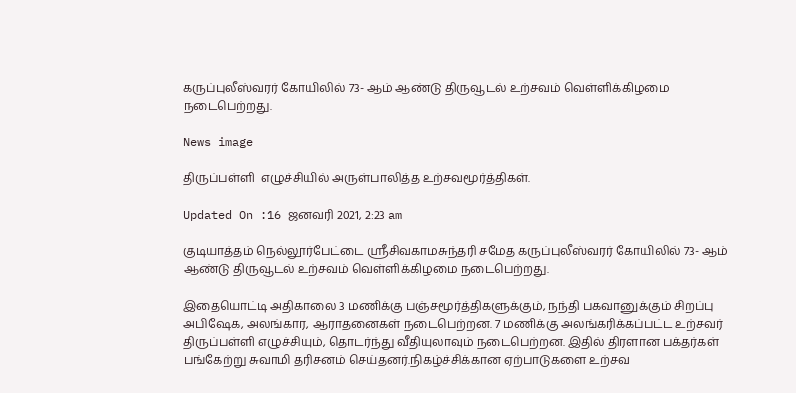கருப்புலீஸ்வரர் கோயிலில் 73- ஆம் ஆண்டு திருவூடல் உற்சவம் வெள்ளிக்கிழமை நடைபெற்றது.

News image

திருப்பள்ளி  எழுச்சியில் அருள்பாலித்த உற்சவமூர்த்திகள்.

Updated On :16 ஜனவரி 2021, 2:23 am

குடியாத்தம் நெல்லூர்பேட்டை ஸ்ரீசிவகாமசுந்தரி சமேத கருப்புலீஸ்வரர் கோயிலில் 73- ஆம் ஆண்டு திருவூடல் உற்சவம் வெள்ளிக்கிழமை நடைபெற்றது.

இதையொட்டி அதிகாலை 3 மணிக்கு பஞ்சமூர்த்திகளுக்கும், நந்தி பகவானுக்கும் சிறப்பு அபிஷேக, அலங்கார, ஆராதனைகள் நடைபெற்றன. 7 மணிக்கு அலங்கரிக்கப்பட்ட உற்சவர் திருப்பள்ளி எழுச்சியும், தொடர்ந்து வீதியுலாவும் நடைபெற்றன. இதில் திரளான பக்தர்கள் பங்கேற்று சுவாமி தரிசனம் செய்தனர்.நிகழ்ச்சிக்கான ஏற்பாடுகளை உற்சவ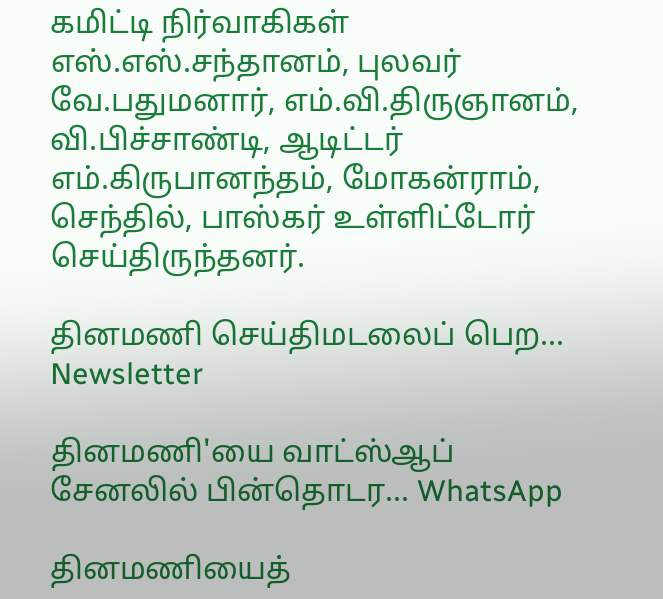கமிட்டி நிர்வாகிகள் எஸ்.எஸ்.சந்தானம், புலவர் வே.பதுமனார், எம்.வி.திருஞானம், வி.பிச்சாண்டி, ஆடிட்டர் எம்.கிருபானந்தம், மோகன்ராம், செந்தில், பாஸ்கர் உள்ளிட்டோர் செய்திருந்தனர்.

தினமணி செய்திமடலைப் பெற... Newsletter

தினமணி'யை வாட்ஸ்ஆப் சேனலில் பின்தொடர... WhatsApp

தினமணியைத்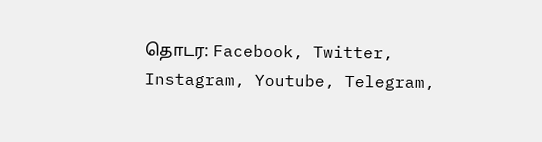தொடர: Facebook, Twitter, Instagram, Youtube, Telegram,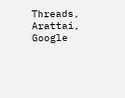Threads, Arattai, Google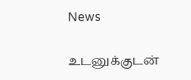News

உடனுக்குடன்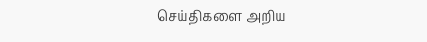செய்திகளை அறிய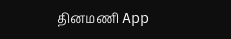தினமணி App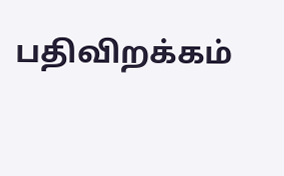பதிவிறக்கம்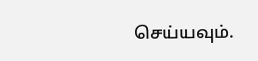செய்யவும்.